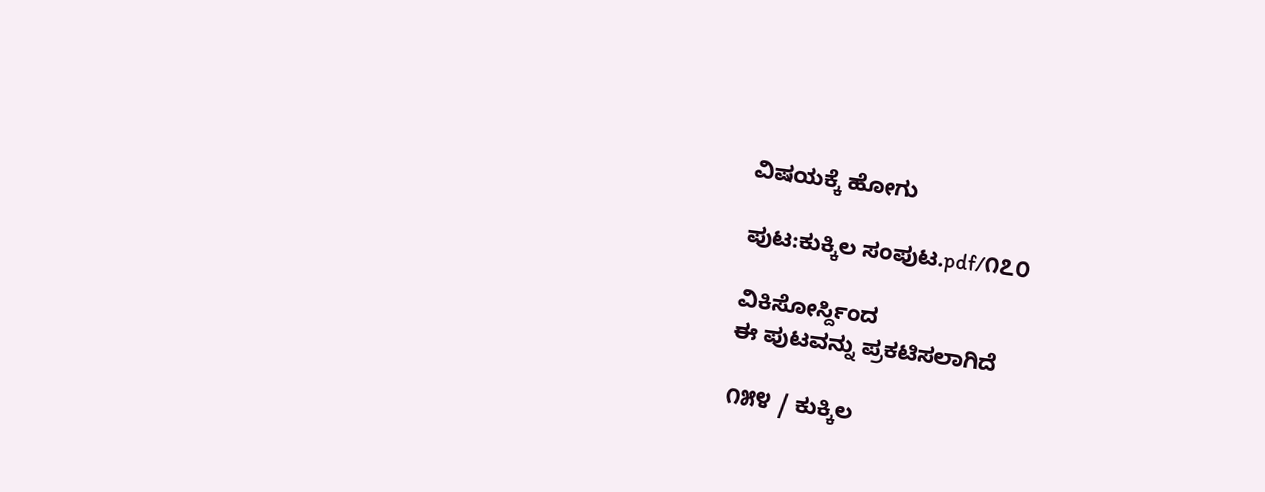ವಿಷಯಕ್ಕೆ ಹೋಗು

ಪುಟ:ಕುಕ್ಕಿಲ ಸಂಪುಟ.pdf/೧೭೦

ವಿಕಿಸೋರ್ಸ್ದಿಂದ
ಈ ಪುಟವನ್ನು ಪ್ರಕಟಿಸಲಾಗಿದೆ

೧೫೪ / ಕುಕ್ಕಿಲ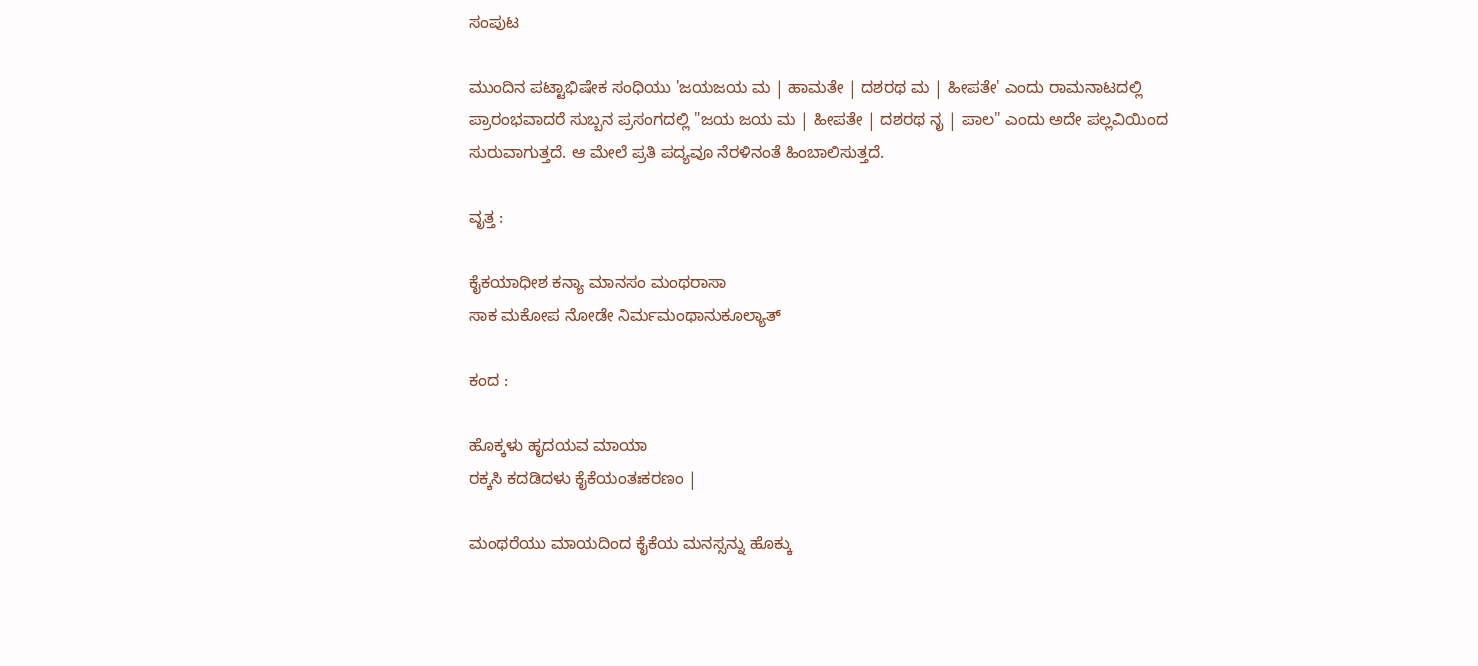ಸಂಪುಟ

ಮುಂದಿನ ಪಟ್ಟಾಭಿಷೇಕ ಸಂಧಿಯು 'ಜಯಜಯ ಮ | ಹಾಮತೇ | ದಶರಥ ಮ | ಹೀಪತೇ' ಎಂದು ರಾಮನಾಟದಲ್ಲಿ ಪ್ರಾರಂಭವಾದರೆ ಸುಬ್ಬನ ಪ್ರಸಂಗದಲ್ಲಿ "ಜಯ ಜಯ ಮ | ಹೀಪತೇ | ದಶರಥ ನೃ | ಪಾಲ" ಎಂದು ಅದೇ ಪಲ್ಲವಿಯಿಂದ ಸುರುವಾಗುತ್ತದೆ. ಆ ಮೇಲೆ ಪ್ರತಿ ಪದ್ಯವೂ ನೆರಳಿನಂತೆ ಹಿಂಬಾಲಿಸುತ್ತದೆ.

ವೃತ್ತ :

ಕೈಕಯಾಧೀಶ ಕನ್ಯಾ ಮಾನಸಂ ಮಂಥರಾಸಾ
ಸಾಕ ಮಕೋಪ ನೋಡೇ ನಿರ್ಮಮಂಥಾನುಕೂಲ್ಯಾತ್

ಕಂದ :

ಹೊಕ್ಕಳು ಹೃದಯವ ಮಾಯಾ
ರಕ್ಕಸಿ ಕದಡಿದಳು ಕೈಕೆಯಂತಃಕರಣಂ |

ಮಂಥರೆಯು ಮಾಯದಿಂದ ಕೈಕೆಯ ಮನಸ್ಸನ್ನು ಹೊಕ್ಕು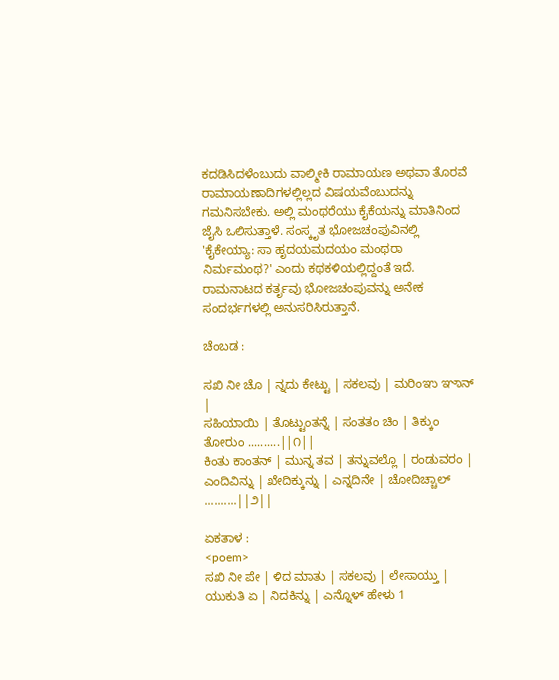ಕದಡಿಸಿದಳೆಂಬುದು ವಾಲ್ಮೀಕಿ ರಾಮಾಯಣ ಅಥವಾ ತೊರವೆ ರಾಮಾಯಣಾದಿಗಳಲ್ಲಿಲ್ಲದ ವಿಷಯವೆಂಬುದನ್ನು ಗಮನಿಸಬೇಕು. ಅಲ್ಲಿ ಮಂಥರೆಯು ಕೈಕೆಯನ್ನು ಮಾತಿನಿಂದ ಜೈಸಿ ಒಲಿಸುತ್ತಾಳೆ. ಸಂಸ್ಕೃತ ಭೋಜಚಂಪುವಿನಲ್ಲಿ 'ಕೈಕೇಯ್ಯಾ: ಸಾ ಹೃದಯಮದಯಂ ಮಂಥರಾ ನಿರ್ಮಮಂಥ?' ಎಂದು ಕಥಕಳಿಯಲ್ಲಿದ್ದಂತೆ ಇದೆ. ರಾಮನಾಟದ ಕರ್ತೃವು ಭೋಜಚಂಪುವನ್ನು ಅನೇಕ ಸಂದರ್ಭಗಳಲ್ಲಿ ಅನುಸರಿಸಿರುತ್ತಾನೆ.

ಚೆಂಬಡ :

ಸಖಿ ನೀ ಚೊ | ನ್ನದು ಕೇಟ್ಟು | ಸಕಲವು | ಮರಿಂಞು ಞಾನ್ |
ಸಹಿಯಾಯಿ | ತೊಟ್ಟುಂತನ್ನೆ | ಸಂತತಂ ಚಿಂ | ತಿಕ್ಕುಂ ತೋರುಂ ..........||೧||
ಕಿಂತು ಕಾಂತನ್ | ಮುನ್ನ ತವ | ತನ್ನುವಲ್ಲೊ | ರಂಡುವರಂ |
ಎಂದಿವಿನ್ನು | ಖೇದಿಕ್ಕುನ್ನು | ಎನ್ನದಿನೇ | ಚೋದಿಚ್ಚಾಲ್ ..........||೨||

ಏಕತಾಳ :
<poem>
ಸಖಿ ನೀ ಪೇ | ಳಿದ ಮಾತು | ಸಕಲವು | ಲೇಸಾಯ್ತು |
ಯುಕುತಿ ಏ | ನಿದಕಿನ್ನು | ಎನ್ನೊಳ್ ಹೇಳು 1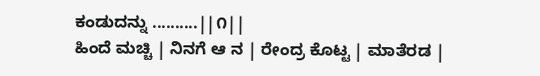ಕಂಡುದನ್ನು ..........||೧||
ಹಿಂದೆ ಮಚ್ಚಿ | ನಿನಗೆ ಆ ನ | ರೇಂದ್ರ ಕೊಟ್ಟ | ಮಾತೆರಡ |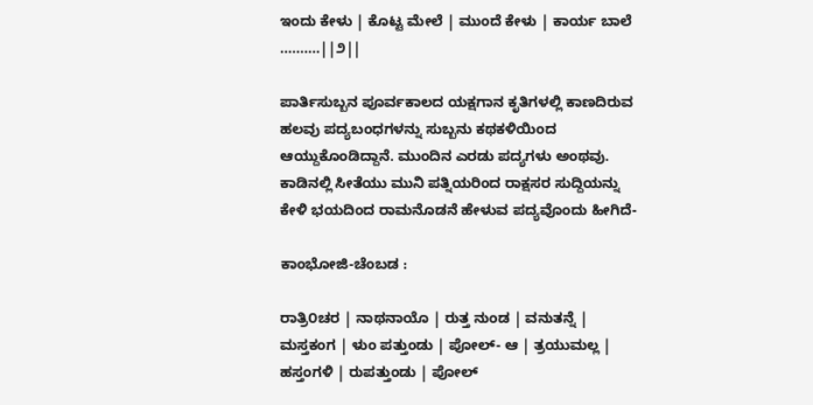ಇಂದು ಕೇಳು | ಕೊಟ್ಟ ಮೇಲೆ | ಮುಂದೆ ಕೇಳು | ಕಾರ್ಯ ಬಾಲೆ ..........||೨||

ಪಾರ್ತಿಸುಬ್ಬನ ಪೂರ್ವಕಾಲದ ಯಕ್ಷಗಾನ ಕೃತಿಗಳಲ್ಲಿ ಕಾಣದಿರುವ ಹಲವು ಪದ್ಯಬಂಧಗಳನ್ನು ಸುಬ್ಬನು ಕಥಕಳಿಯಿಂದ ಆಯ್ದುಕೊಂಡಿದ್ದಾನೆ. ಮುಂದಿನ ಎರಡು ಪದ್ಯಗಳು ಅಂಥವು. ಕಾಡಿನಲ್ಲಿ ಸೀತೆಯು ಮುನಿ ಪತ್ನಿಯರಿಂದ ರಾಕ್ಷಸರ ಸುದ್ದಿಯನ್ನು ಕೇಳಿ ಭಯದಿಂದ ರಾಮನೊಡನೆ ಹೇಳುವ ಪದ್ಯವೊಂದು ಹೀಗಿದೆ-

ಕಾಂಭೋಜಿ-ಚೆಂಬಡ :

ರಾತ್ರಿ೦ಚರ | ನಾಥನಾಯೊ | ರುತ್ತ ನುಂಡ | ವನುತನ್ನೆ |
ಮಸ್ತಕಂಗ | ಳುಂ ಪತ್ತುಂಡು | ಪೋಲ್- ಆ | ತ್ರಯುಮಲ್ಲ |
ಹಸ್ತಂಗಳಿ | ರುಪತ್ತುಂಡು | ಪೋಲ್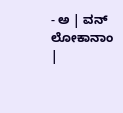- ಅ | ವನ್ ಲೋಕಾನಾಂ |